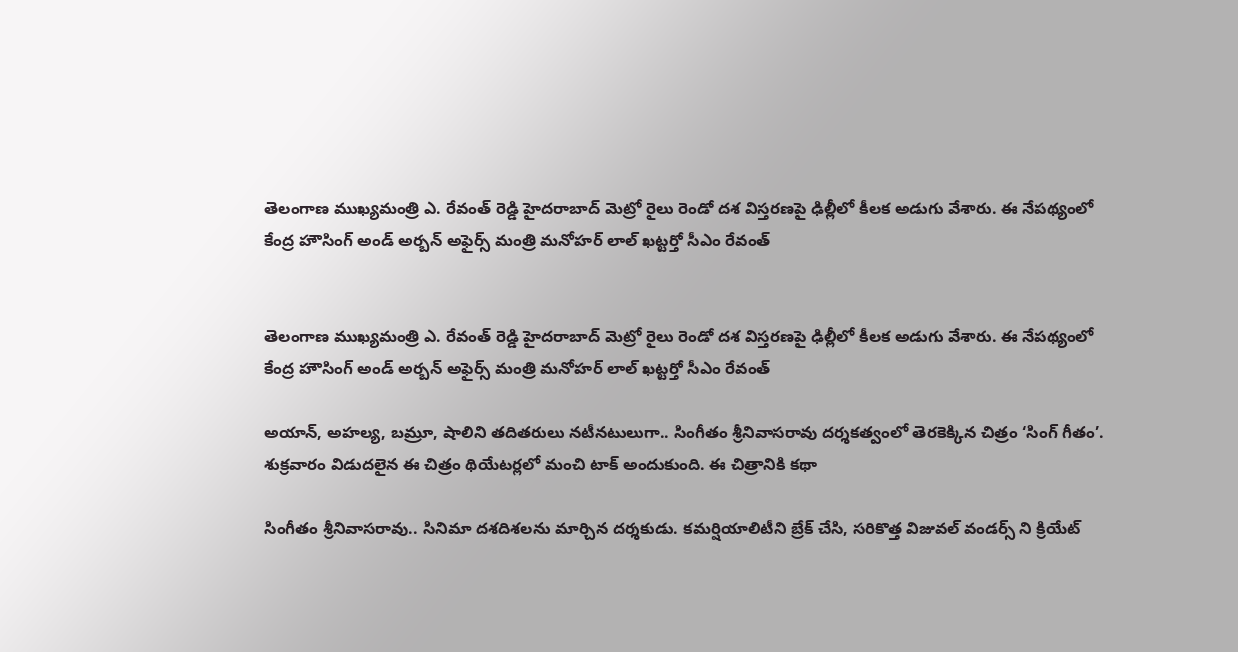తెలంగాణ ముఖ్యమంత్రి ఎ. రేవంత్ రెడ్డి హైదరాబాద్ మెట్రో రైలు రెండో దశ విస్తరణపై ఢిల్లీలో కీలక అడుగు వేశారు. ఈ నేపథ్యంలో కేంద్ర హౌసింగ్ అండ్ అర్బన్ అఫైర్స్ మంత్రి మనోహర్ లాల్ ఖట్టర్తో సీఎం రేవంత్


తెలంగాణ ముఖ్యమంత్రి ఎ. రేవంత్ రెడ్డి హైదరాబాద్ మెట్రో రైలు రెండో దశ విస్తరణపై ఢిల్లీలో కీలక అడుగు వేశారు. ఈ నేపథ్యంలో కేంద్ర హౌసింగ్ అండ్ అర్బన్ అఫైర్స్ మంత్రి మనోహర్ లాల్ ఖట్టర్తో సీఎం రేవంత్

అయాన్, అహల్య, బమ్రూ, షాలిని తదితరులు నటీనటులుగా.. సింగీతం శ్రీనివాసరావు దర్శకత్వంలో తెరకెక్కిన చిత్రం ‘సింగ్ గీతం’. శుక్రవారం విడుదలైన ఈ చిత్రం థియేటర్లలో మంచి టాక్ అందుకుంది. ఈ చిత్రానికి కథా

సింగీతం శ్రీనివాసరావు.. సినిమా దశదిశలను మార్చిన దర్శకుడు. కమర్షియాలిటీని బ్రేక్ చేసి, సరికొత్త విజువల్ వండర్స్ ని క్రియేట్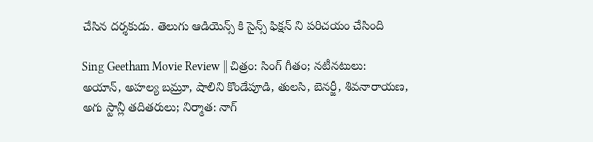చేసిన దర్శకుడు. తెలుగు ఆడియెన్స్ కి సైన్స్ ఫిక్షన్ ని పరిచయం చేసింది

Sing Geetham Movie Review || చిత్రం: సింగ్ గీతం; నటీనటులు: అయాన్, అహల్య బమ్రూ, షాలిని కొండేపూడి, తులసి, బెనర్జీ, శివనారాయణ, అగు స్టాన్లీ తదితరులు; నిర్మాత: నాగ్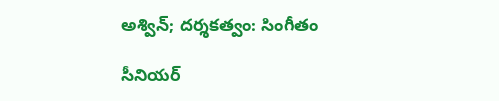అశ్విన్; దర్శకత్వం: సింగీతం

సీనియర్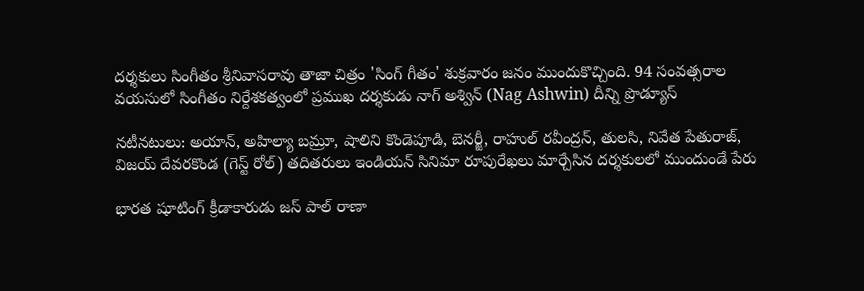దర్శకులు సింగీతం శ్రీనివాసరావు తాజా చిత్రం 'సింగ్ గీతం' శుక్రవారం జనం ముందుకొచ్చింది. 94 సంవత్సరాల వయసులో సింగీతం నిర్దేశకత్వంలో ప్రముఖ దర్శకుడు నాగ్ అశ్విన్ (Nag Ashwin) దీన్ని ప్రొడ్యూస్

నటీనటులు: అయాన్, అహిల్యా బమ్రూ, షాలిని కొండెపూడి, బెనర్జీ, రాహుల్ రవీంద్రన్, తులసి, నివేత పేతురాజ్, విజయ్ దేవరకొండ (గెస్ట్ రోల్) తదితరులు ఇండియన్ సినిమా రూపురేఖలు మార్చేసిన దర్శకులలో ముందుండే పేరు

భారత షూటింగ్ క్రీడాకారుడు జస్ పాల్ రాణా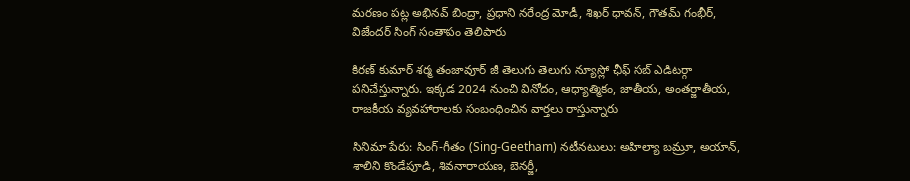మరణం పట్ల అభినవ్ బింద్రా, ప్రధాని నరేంద్ర మోడీ, శిఖర్ ధావన్, గౌతమ్ గంభీర్, విజేందర్ సింగ్ సంతాపం తెలిపారు

కిరణ్ కుమార్ శర్మ తంజావూర్ జీ తెలుగు తెలుగు న్యూస్లో ఛీఫ్ సబ్ ఎడిటర్గా పనిచేస్తున్నారు. ఇక్కడ 2024 నుంచి వినోదం, ఆధ్యాత్మికం, జాతీయ, అంతర్జాతీయ, రాజకీయ వ్యవహారాలకు సంబంధించిన వార్తలు రాస్తున్నారు

సినిమా పేరు: సింగ్-గీతం (Sing-Geetham) నటీనటులు: అహిల్యా బమ్రూ, అయాన్, శాలిని కొండేపూడి, శివనారాయణ, బెనర్జీ,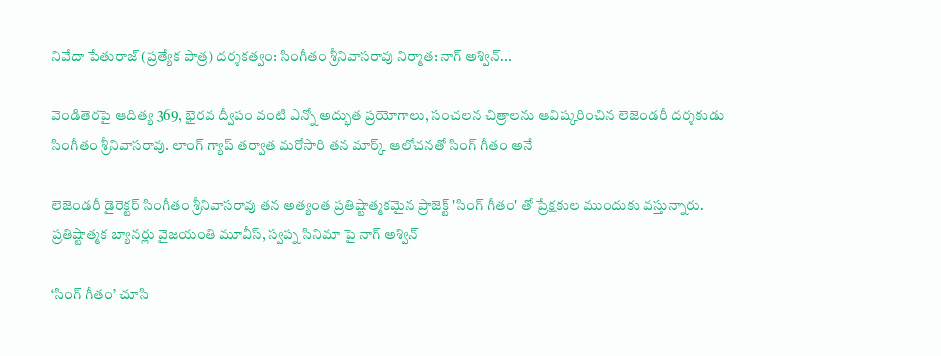నివేదా పేతురాజ్ (ప్రత్యేక పాత్ర) దర్శకత్వం: సింగీతం శ్రీనివాసరావు నిర్మాత: నాగ్ అశ్విన్...

వెండితెరపై ఆదిత్య 369, భైరవ ద్వీపం వంటి ఎన్నో అద్భుత ప్రయోగాలు, సంచలన చిత్రాలను ఆవిష్కరించిన లెజెండరీ దర్శకుడు సింగీతం శ్రీనివాసరావు. లాంగ్ గ్యాప్ తర్వాత మరోసారి తన మార్క్ ఆలోచనతో సింగ్ గీతం అనే

లెజెండరీ డైరెక్టర్ సింగీతం శ్రీనివాసరావు తన అత్యంత ప్రతిష్టాత్మకమైన ప్రాజెక్ట్ 'సింగ్ గీతం' తో ప్రేక్షకుల ముందుకు వస్తున్నారు. ప్రతిష్టాత్మక బ్యానర్లు వైజయంతి మూవీస్, స్వప్న సినిమా పై నాగ్ అశ్విన్

‘సింగ్ గీతం’ చూసి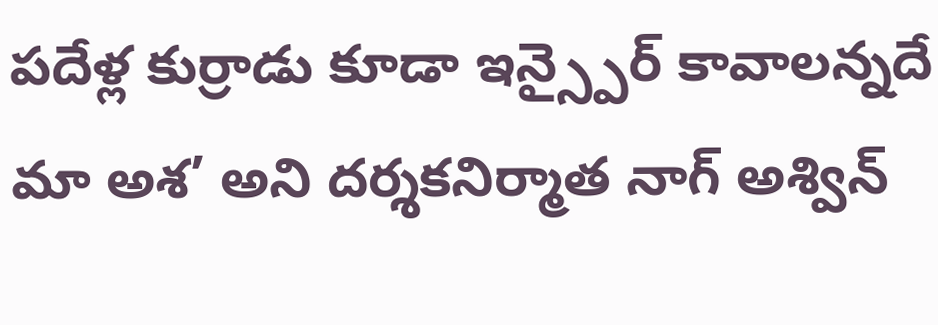పదేళ్ల కుర్రాడు కూడా ఇన్స్పైర్ కావాలన్నదే మా అశ’ అని దర్శకనిర్మాత నాగ్ అశ్విన్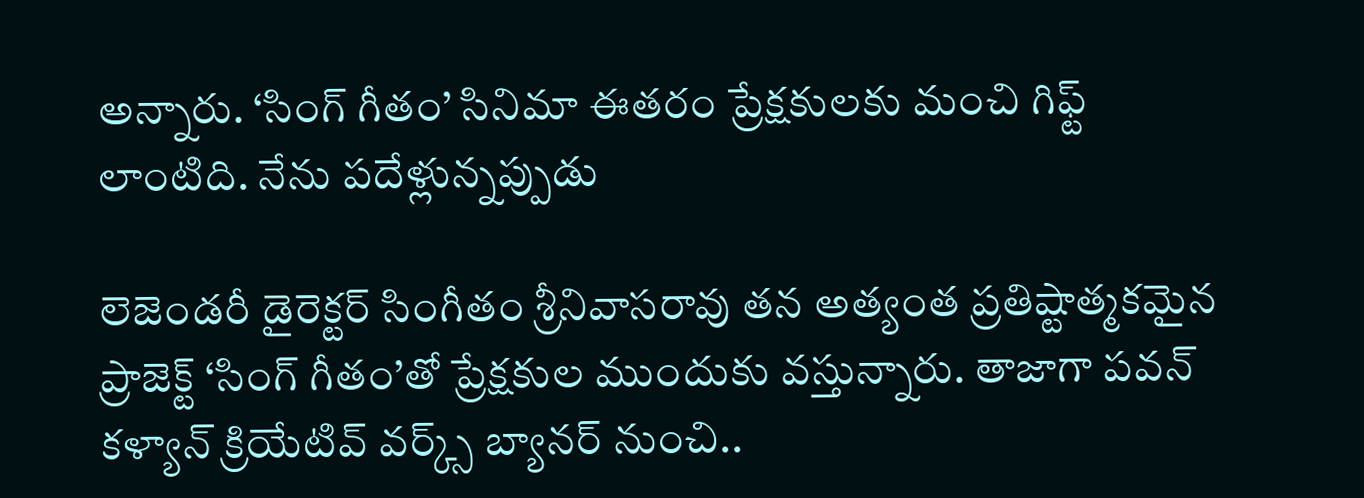అన్నారు. ‘సింగ్ గీతం’ సినిమా ఈతరం ప్రేక్షకులకు మంచి గిఫ్ట్ లాంటిది. నేను పదేళ్లున్నప్పుడు

లెజెండరీ డైరెక్టర్ సింగీతం శ్రీనివాసరావు తన అత్యంత ప్రతిష్టాత్మకమైన ప్రాజెక్ట్ ‘సింగ్ గీతం’తో ప్రేక్షకుల ముందుకు వస్తున్నారు. తాజాగా పవన్ కళ్యాన్ క్రియేటివ్ వర్క్స్ బ్యానర్ నుంచి..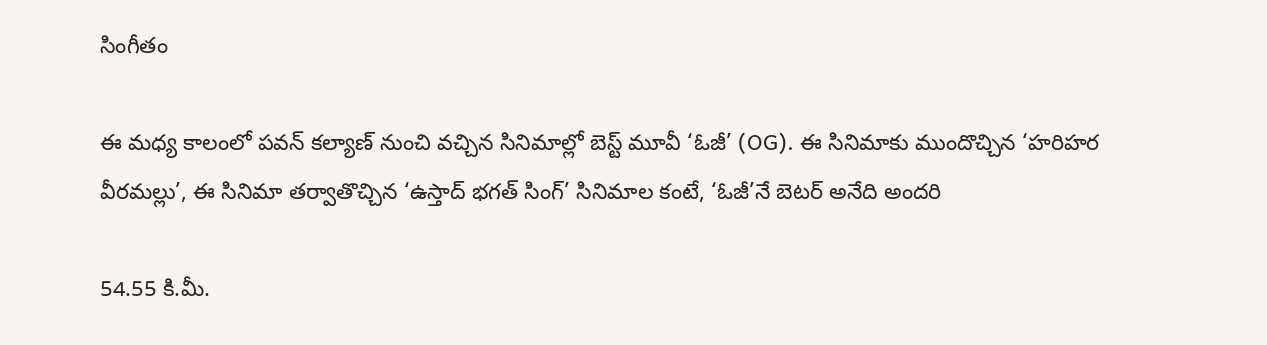సింగీతం

ఈ మధ్య కాలంలో పవన్ కల్యాణ్ నుంచి వచ్చిన సినిమాల్లో బెస్ట్ మూవీ ‘ఓజీ’ (OG). ఈ సినిమాకు ముందొచ్చిన ‘హరిహర వీరమల్లు’, ఈ సినిమా తర్వాతొచ్చిన ‘ఉస్తాద్ భగత్ సింగ్’ సినిమాల కంటే, ‘ఓజీ’నే బెటర్ అనేది అందరి

54.55 కి.మీ.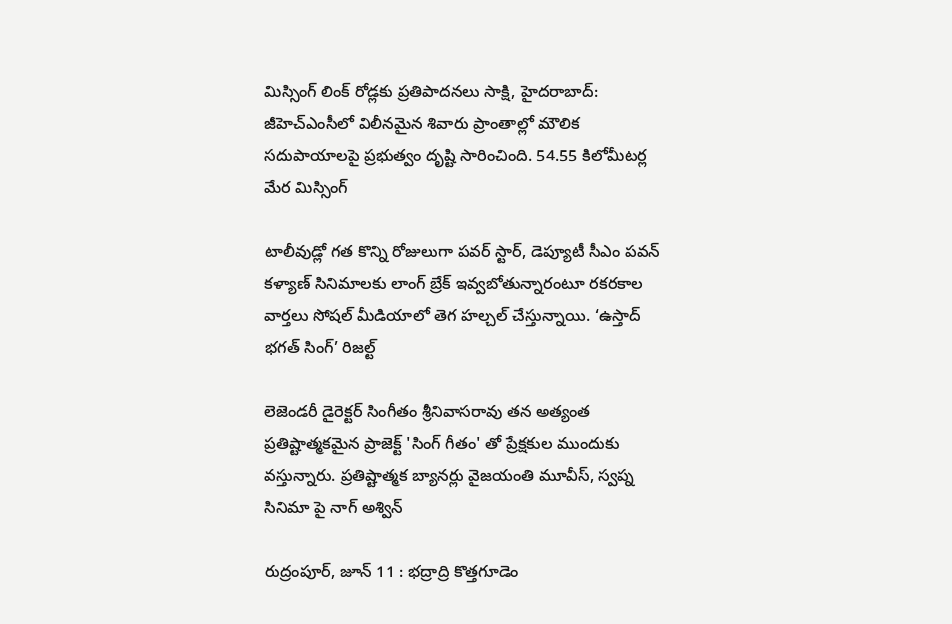మిస్సింగ్ లింక్ రోడ్లకు ప్రతిపాదనలు సాక్షి, హైదరాబాద్: జీహెచ్ఎంసీలో విలీనమైన శివారు ప్రాంతాల్లో మౌలిక సదుపాయాలపై ప్రభుత్వం దృష్టి సారించింది. 54.55 కిలోమీటర్ల మేర మిస్సింగ్

టాలీవుడ్లో గత కొన్ని రోజులుగా పవర్ స్టార్, డెప్యూటీ సీఎం పవన్ కళ్యాణ్ సినిమాలకు లాంగ్ బ్రేక్ ఇవ్వబోతున్నారంటూ రకరకాల వార్తలు సోషల్ మీడియాలో తెగ హల్చల్ చేస్తున్నాయి. ‘ఉస్తాద్ భగత్ సింగ్’ రిజల్ట్

లెజెండరీ డైరెక్టర్ సింగీతం శ్రీనివాసరావు తన అత్యంత ప్రతిష్టాత్మకమైన ప్రాజెక్ట్ 'సింగ్ గీతం' తో ప్రేక్షకుల ముందుకు వస్తున్నారు. ప్రతిష్టాత్మక బ్యానర్లు వైజయంతి మూవీస్, స్వప్న సినిమా పై నాగ్ అశ్విన్

రుద్రంపూర్, జూన్ 11 : భద్రాద్రి కొత్తగూడెం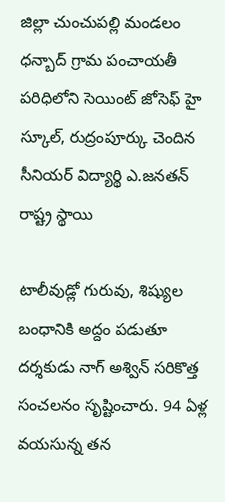జిల్లా చుంచుపల్లి మండలం ధన్బాద్ గ్రామ పంచాయతీ పరిధిలోని సెయింట్ జోసెఫ్ హై స్కూల్, రుద్రంపూర్కు చెందిన సీనియర్ విద్యార్థి ఎ.జనతన్ రాష్ట్ర స్థాయి

టాలీవుడ్లో గురువు, శిష్యుల బంధానికి అద్దం పడుతూ దర్శకుడు నాగ్ అశ్విన్ సరికొత్త సంచలనం సృష్టించారు. 94 ఏళ్ల వయసున్న తన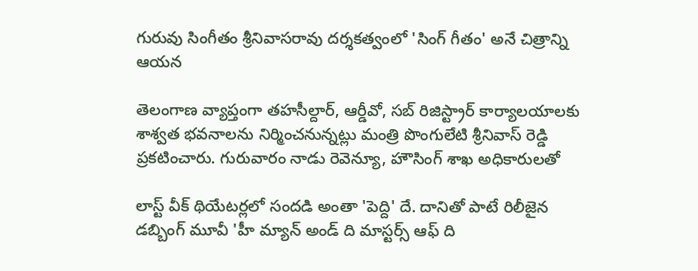గురువు సింగీతం శ్రీనివాసరావు దర్శకత్వంలో 'సింగ్ గీతం' అనే చిత్రాన్ని ఆయన

తెలంగాణ వ్యాప్తంగా తహసీల్దార్, ఆర్డీవో, సబ్ రిజిస్ట్రార్ కార్యాలయాలకు శాశ్వత భవనాలను నిర్మించనున్నట్లు మంత్రి పొంగులేటి శ్రీనివాస్ రెడ్డి ప్రకటించారు. గురువారం నాడు రెవెన్యూ, హౌసింగ్ శాఖ అధికారులతో

లాస్ట్ వీక్ థియేటర్లలో సందడి అంతా 'పెద్ది' దే. దానితో పాటే రిలీజైన డబ్బింగ్ మూవీ 'హీ మ్యాన్ అండ్ ది మాస్టర్స్ ఆఫ్ ది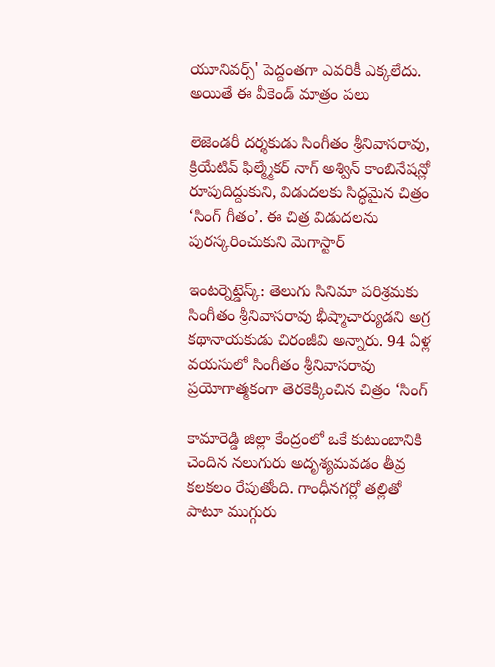యూనివర్స్' పెద్దంతగా ఎవరికీ ఎక్కలేదు. అయితే ఈ వీకెండ్ మాత్రం పలు

లెజెండరీ దర్శకుడు సింగీతం శ్రీనివాసరావు, క్రియేటివ్ ఫిల్మ్మేకర్ నాగ్ అశ్విన్ కాంబినేషన్లో రూపుదిద్దుకుని, విడుదలకు సిద్ధమైన చిత్రం ‘సింగ్ గీతం’. ఈ చిత్ర విడుదలను పురస్కరించుకుని మెగాస్టార్

ఇంటర్నెట్డెస్క్: తెలుగు సినిమా పరిశ్రమకు సింగీతం శ్రీనివాసరావు భీష్మాచార్యుడని అగ్ర కథానాయకుడు చిరంజీవి అన్నారు. 94 ఏళ్ల వయసులో సింగీతం శ్రీనివాసరావు ప్రయోగాత్మకంగా తెరకెక్కించిన చిత్రం ‘సింగ్

కామారెడ్డి జిల్లా కేంద్రంలో ఒకే కుటుంబానికి చెందిన నలుగురు అదృశ్యమవడం తీవ్ర కలకలం రేపుతోంది. గాంధీనగర్లో తల్లితో పాటూ ముగ్గురు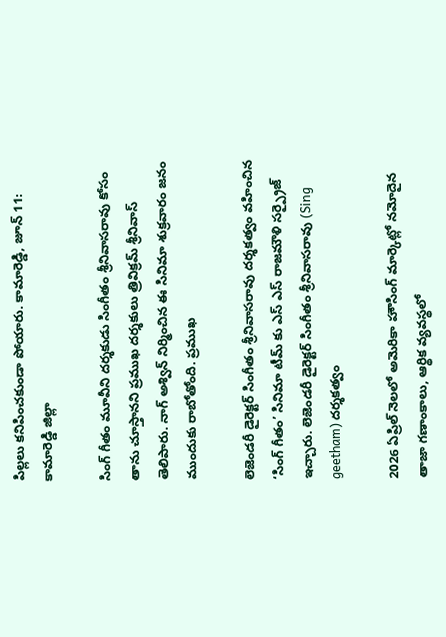పిల్లలు కనిపించకుండా పోయారు. కామారెడ్డి, జూన్ 11: కామారెడ్డి జిల్లా

సింగ్ గీతం మూవీని దర్శకుడు సింగీతం శ్రీనివాసరావు కోసం తాను చూస్తానని ప్రముఖ దర్శకులు త్రివిక్రమ్ శ్రీనివాస్ తెలిపారు. నాగ్ అశ్విన్ నిర్మించిన ఈ సినిమా శుక్రవారం జనం ముందుకు రాబోతోంది. ప్రముఖ

లెజెండరీ డైరెక్టర్ సింగీతం శ్రీనివాసరావు దర్శకత్వం వహించిన ‘సింగ్ గీతం’ సినిమా టీమ్ కు ఎస్ ఎస్ రాజమౌళి సర్ప్రైజ్ ఇచ్చారు. లెజెండరీ డైరెక్టర్ సింగీతం శ్రీనివాసరావు (Sing geetham) దర్శకత్వం

2026 ఏప్రిల్ నెలలో అమెరికా హౌసింగ్ మార్కెట్లో నమోదైన తాజా గణాంకాలు, ఆర్థిక వ్యవస్థలో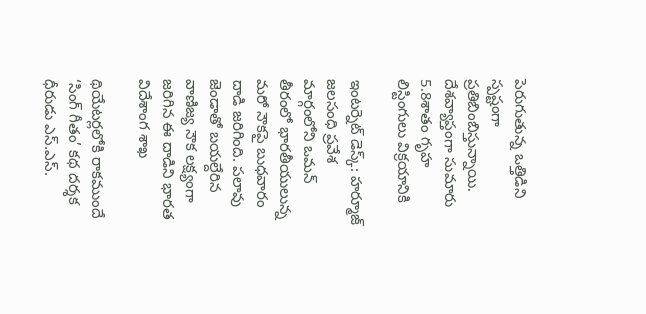పెరుగుతున్న ఒత్తిడిని స్పష్టంగా ప్రతిబింబిస్తున్నాయి. దేశవ్యాప్తంగా సుమారు 5.8శాతం గృహ లిస్టింగులు విక్రయానికి

ఇంటర్నెట్ డెస్క్: హర్మూజ్ జలసంధి ప్రవేశ మార్గంలోని ఒమన్ తీరంలో భారతీయులున్న మరో నౌకపై బుధవారం దాడి జరిగింది. పలావు జెండాతో బయల్దేరిన వాణిజ్య నౌక లక్ష్యంగా జరిగిన ఈ దాడిని భారత విదేశాంగ శాఖ

థియేటర్లలోకి రాకముందే ‘సింగ్ గీతం’ కథ దర్శక ధీరుడు ఎస్.ఎస్.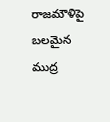రాజమౌళిపై బలమైన ముద్ర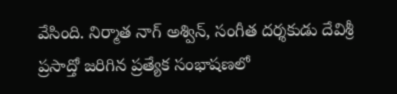వేసింది. నిర్మాత నాగ్ అశ్విన్, సంగీత దర్శకుడు దేవిశ్రీ ప్రసాద్తో జరిగిన ప్రత్యేక సంభాషణలో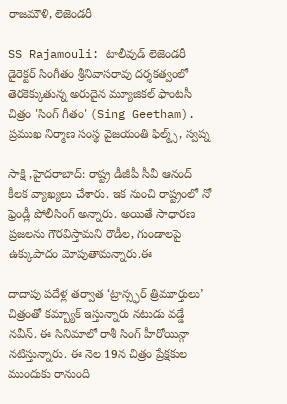రాజమౌళి, లెజెండరీ

SS Rajamouli: టాలీవుడ్ లెజెండరీ డైరెక్టర్ సింగీతం శ్రీనివాసరావు దర్శకత్వంలో తెరకెక్కుతున్న అరుదైన మ్యూజికల్ ఫాంటసీ చిత్రం 'సింగ్ గీతం' (Sing Geetham). ప్రముఖ నిర్మాణ సంస్థ వైజయంతి ఫిల్మ్స్, స్వప్న

సాక్షి ,హైదరాబాద్: రాష్ట్ర డీజీపీ సీవీ ఆనంద్ కీలక వ్యాఖ్యలు చేశారు. ఇక నుంచి రాష్ట్రంలో నో ఫ్రెండ్లీ పోలీసింగ్ అన్నారు. అయితే సాధారణ ప్రజలను గౌరవిస్తామని రౌడీల, గుండాలపై ఉక్కుపాదం మోపుతామన్నారు.ఈ

దాదాపు పదేళ్ల తర్వాత ‘ట్రాన్స్ఫర్ త్రిమూర్తులు’ చిత్రంతో కమ్బ్యాక్ ఇస్తున్నారు నటుడు వడ్డే నవీన్. ఈ సినిమాలో రాశీ సింగ్ హీరోయిన్గా నటిస్తున్నారు. ఈ నెల 19న చిత్రం ప్రేక్షకుల ముందుకు రానుంది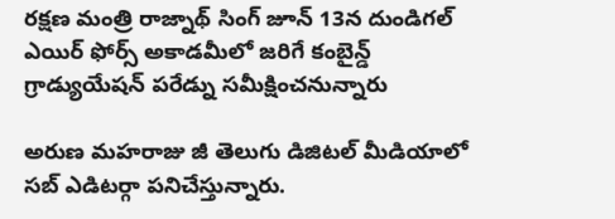రక్షణ మంత్రి రాజ్నాథ్ సింగ్ జూన్ 13న దుండిగల్ ఎయిర్ ఫోర్స్ అకాడమీలో జరిగే కంబైన్డ్ గ్రాడ్యుయేషన్ పరేడ్ను సమీక్షించనున్నారు

అరుణ మహరాజు జీ తెలుగు డిజిటల్ మీడియాలో సబ్ ఎడిటర్గా పనిచేస్తున్నారు.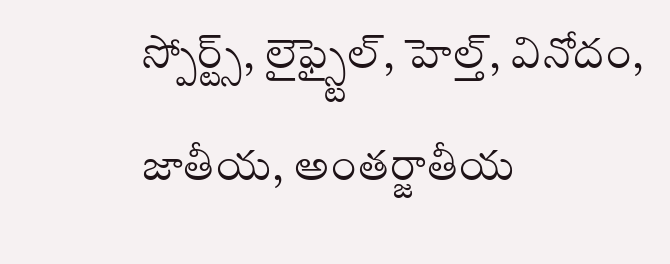స్పోర్ట్స్, లైఫ్స్టైల్, హెల్త్, వినోదం, జాతీయ, అంతర్జాతీయ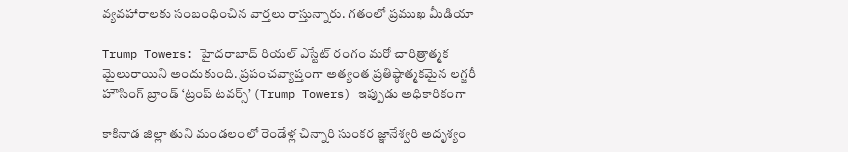వ్యవహారాలకు సంబంధించిన వార్తలు రాస్తున్నారు. గతంలో ప్రముఖ మీడియా

Trump Towers: హైదరాబాద్ రియల్ ఎస్టేట్ రంగం మరో చారిత్రాత్మక మైలురాయిని అందుకుంది. ప్రపంచవ్యాప్తంగా అత్యంత ప్రతిష్ఠాత్మకమైన లగ్జరీ హౌసింగ్ బ్రాండ్ ‘ట్రంప్ టవర్స్’ (Trump Towers) ఇప్పుడు అధికారికంగా

కాకినాడ జిల్లా తుని మండలంలో రెండేళ్ల చిన్నారి సుంకర జ్ఞానేశ్వరి అదృశ్యం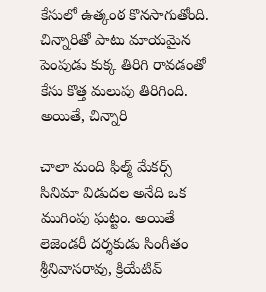కేసులో ఉత్కంఠ కొనసాగుతోంది. చిన్నారితో పాటు మాయమైన పెంపుడు కుక్క తిరిగి రావడంతో కేసు కొత్త మలుపు తిరిగింది. అయితే, చిన్నారి

చాలా మంది ఫిల్మ్ మేకర్స్ సినిమా విడుదల అనేది ఒక ముగింపు ఘట్టం. అయితే లెజెండరీ దర్శకుడు సింగీతం శ్రీనివాసరావు, క్రియేటివ్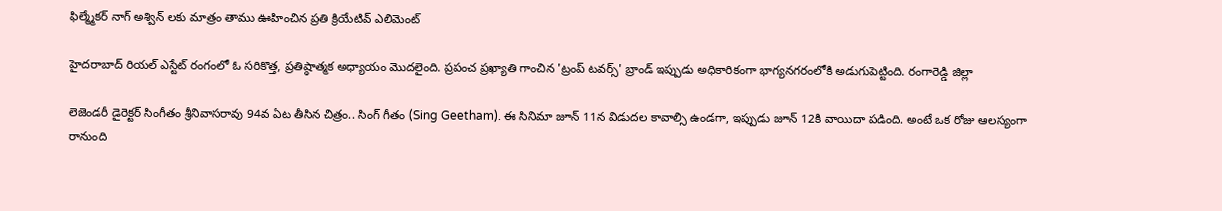ఫిల్మ్మేకర్ నాగ్ అశ్విన్ లకు మాత్రం తాము ఊహించిన ప్రతి క్రియేటివ్ ఎలిమెంట్

హైదరాబాద్ రియల్ ఎస్టేట్ రంగంలో ఓ సరికొత్త, ప్రతిష్ఠాత్మక అధ్యాయం మొదలైంది. ప్రపంచ ప్రఖ్యాతి గాంచిన 'ట్రంప్ టవర్స్' బ్రాండ్ ఇప్పుడు అధికారికంగా భాగ్యనగరంలోకి అడుగుపెట్టింది. రంగారెడ్డి జిల్లా

లెజెండరీ డైరెక్టర్ సింగీతం శ్రీనివాసరావు 94వ ఏట తీసిన చిత్రం.. సింగ్ గీతం (Sing Geetham). ఈ సినిమా జూన్ 11న విడుదల కావాల్సి ఉండగా, ఇప్పుడు జూన్ 12కి వాయిదా పడింది. అంటే ఒక రోజు ఆలస్యంగా రానుంది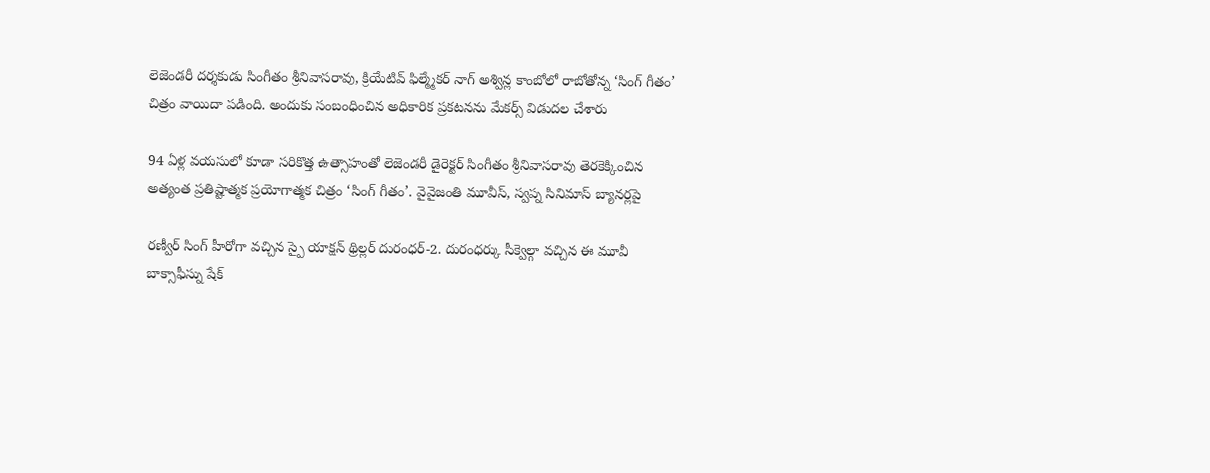లెజెండరీ దర్శకుడు సింగీతం శ్రీనివాసరావు, క్రియేటివ్ ఫిల్మ్మేకర్ నాగ్ అశ్విన్ల కాంబోలో రాబోతోన్న ‘సింగ్ గీతం’ చిత్రం వాయిదా పడింది. అందుకు సంబంధించిన అధికారిక ప్రకటనను మేకర్స్ విడుదల చేశారు

94 ఏళ్ల వయసులో కూడా సరికొత్త ఉత్సాహంతో లెజెండరీ డైరెక్టర్ సింగీతం శ్రీనివాసరావు తెరకెక్కించిన అత్యంత ప్రతిష్టాత్మక ప్రయోగాత్మక చిత్రం ‘సింగ్ గీతం’. వైవైజంతి మూవీస్, స్వప్న సినిమాస్ బ్యానర్లపై

రణ్వీర్ సింగ్ హీరోగా వచ్చిన స్పై యాక్షన్ థ్రిల్లర్ దురంధర్-2. దురంధర్కు సీక్వెల్గా వచ్చిన ఈ మూవీ బాక్సాఫీస్ను షేక్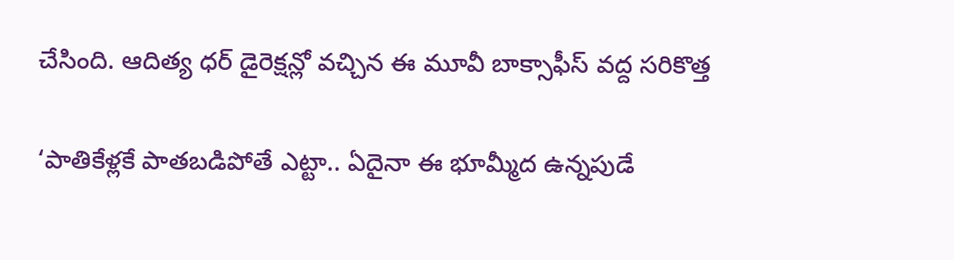చేసింది. ఆదిత్య ధర్ డైరెక్షన్లో వచ్చిన ఈ మూవీ బాక్సాఫీస్ వద్ద సరికొత్త

‘పాతికేళ్లకే పాతబడిపోతే ఎట్టా.. ఏదైనా ఈ భూమ్మీద ఉన్నపుడే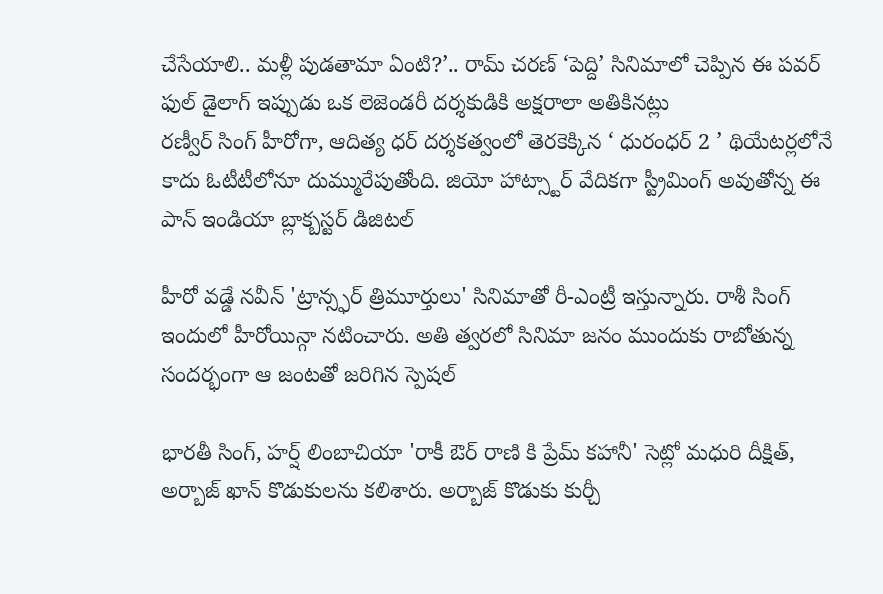చేసేయాలి.. మళ్లీ పుడతామా ఏంటి?’.. రామ్ చరణ్ ‘పెద్ది’ సినిమాలో చెప్పిన ఈ పవర్ ఫుల్ డైలాగ్ ఇప్పుడు ఒక లెజెండరీ దర్శకుడికి అక్షరాలా అతికినట్లు
రణ్వీర్ సింగ్ హీరోగా, ఆదిత్య ధర్ దర్శకత్వంలో తెరకెక్కిన ‘ ధురంధర్ 2 ’ థియేటర్లలోనే కాదు ఓటీటీలోనూ దుమ్మురేపుతోంది. జియో హాట్స్టార్ వేదికగా స్ట్రీమింగ్ అవుతోన్న ఈ పాన్ ఇండియా బ్లాక్బస్టర్ డిజిటల్

హీరో వడ్డే నవీన్ 'ట్రాన్స్ఫర్ త్రిమూర్తులు' సినిమాతో రీ-ఎంట్రీ ఇస్తున్నారు. రాశీ సింగ్ ఇందులో హీరోయిన్గా నటించారు. అతి త్వరలో సినిమా జనం ముందుకు రాబోతున్న సందర్భంగా ఆ జంటతో జరిగిన స్పెషల్

భారతీ సింగ్, హర్ష్ లింబాచియా 'రాకీ ఔర్ రాణి కి ప్రేమ్ కహానీ' సెట్లో మధురి దీక్షిత్, అర్బాజ్ ఖాన్ కొడుకులను కలిశారు. అర్బాజ్ కొడుకు కుర్చీ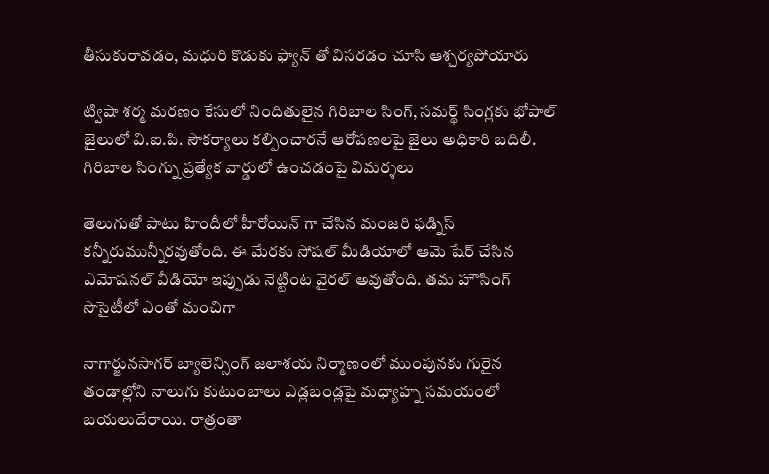తీసుకురావడం, మధురి కొడుకు ఫ్యాన్ తో విసరడం చూసి ఆశ్చర్యపోయారు

ట్విషా శర్మ మరణం కేసులో నిందితులైన గిరిబాల సింగ్, సమర్థ్ సింగ్లకు భోపాల్ జైలులో వి.ఐ.పి. సౌకర్యాలు కల్పించారనే ఆరోపణలపై జైలు అధికారి బదిలీ. గిరిబాల సింగ్ను ప్రత్యేక వార్డులో ఉంచడంపై విమర్శలు

తెలుగుతో పాటు హిందీలో హీరోయిన్ గా చేసిన మంజరి ఫడ్నిస్ కన్నీరుమున్నీరవుతోంది. ఈ మేరకు సోషల్ మీడియాలో ఆమె షేర్ చేసిన ఎమోషనల్ వీడియో ఇప్పుడు నెట్టింట వైరల్ అవుతోంది. తమ హౌసింగ్ సొసైటీలో ఎంతో మంచిగా

నాగార్జునసాగర్ బ్యాలెన్సింగ్ జలాశయ నిర్మాణంలో ముంపునకు గురైన తండాల్లోని నాలుగు కుటుంబాలు ఎడ్లబండ్లపై మధ్యాహ్న సమయంలో బయలుదేరాయి. రాత్రంతా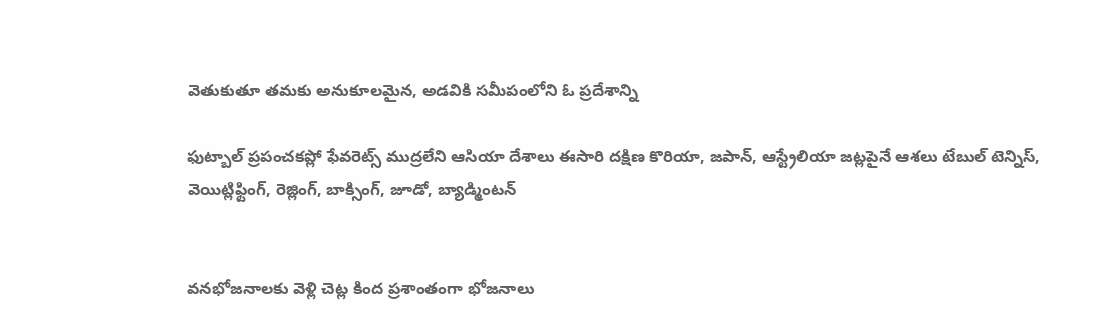వెతుకుతూ తమకు అనుకూలమైన, అడవికి సమీపంలోని ఓ ప్రదేశాన్ని

ఫుట్బాల్ ప్రపంచకప్లో ఫేవరెట్స్ ముద్రలేని ఆసియా దేశాలు ఈసారి దక్షిణ కొరియా, జపాన్, ఆస్ట్రేలియా జట్లపైనే ఆశలు టేబుల్ టెన్నిస్, వెయిట్లిఫ్టింగ్, రెజ్లింగ్, బాక్సింగ్, జూడో, బ్యాడ్మింటన్


వనభోజనాలకు వెళ్లి చెట్ల కింద ప్రశాంతంగా భోజనాలు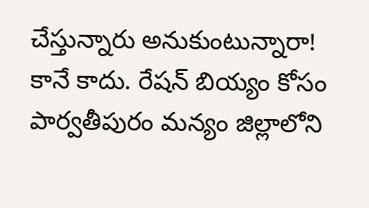చేస్తున్నారు అనుకుంటున్నారా! కానే కాదు. రేషన్ బియ్యం కోసం పార్వతీపురం మన్యం జిల్లాలోని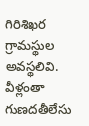గిరిశిఖర గ్రామస్థుల అవస్థలివి. వీళ్లంతా గుణదతీలేసు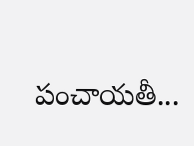పంచాయతీ...